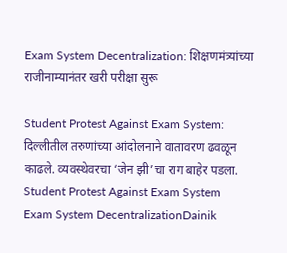Exam System Decentralization: शिक्षणमंत्र्यांच्या राजीनाम्यानंतर खरी परीक्षा सुरू

Student Protest Against Exam System: दिल्लीतील तरुणांच्या आंदोलनाने वातावरण ढवळून काढले. व्यवस्थेवरचा ‘जेन झी’चा राग बाहेर पडला.
Student Protest Against Exam System
Exam System DecentralizationDainik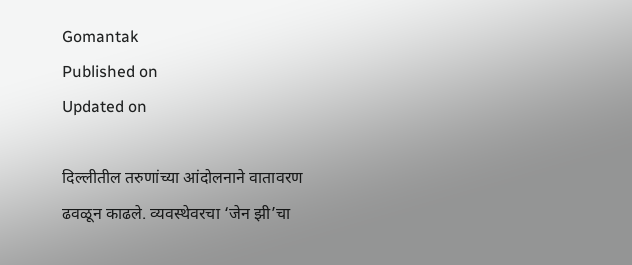Gomantak
Published on
Updated on

दिल्लीतील तरुणांच्या आंदोलनाने वातावरण ढवळून काढले. व्यवस्थेवरचा ‘जेन झी’चा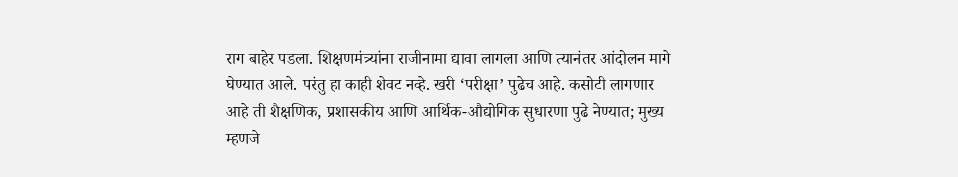राग बाहेर पडला. शिक्षणमंत्र्यांना राजीनामा द्यावा लागला आणि त्यानंतर आंदोलन मागे घेण्यात आले. परंतु हा काही शेवट नव्हे. खरी ‘परीक्षा’ पुढेच आहे. कसोटी लागणार आहे ती शैक्षणिक, प्रशासकीय आणि आर्थिक-औद्योगिक सुधारणा पुढे नेण्यात; मुख्य म्हणजे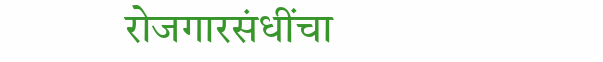रोजगारसंधींचा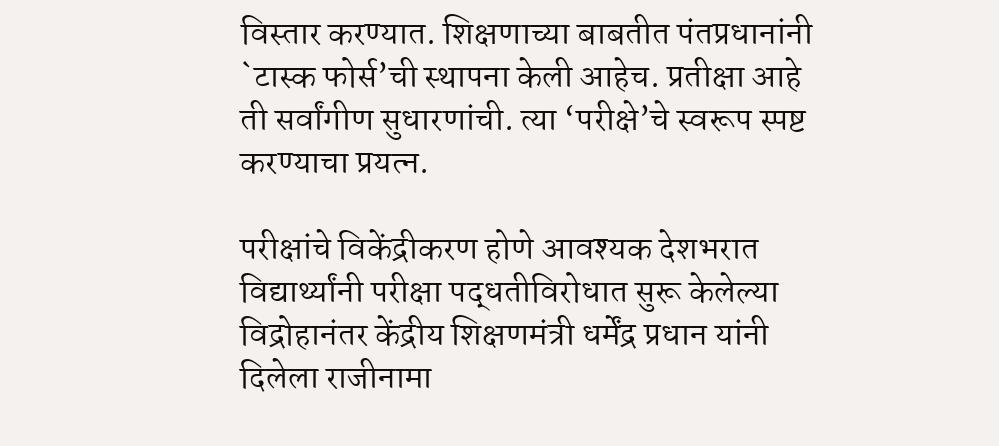विस्तार करण्यात. शिक्षणाच्या बाबतीत पंतप्रधानांनी `टास्क फोर्स’ची स्थापना केली आहेच. प्रतीक्षा आहे ती सर्वांगीण सुधारणांची. त्या ‘परीक्षे’चे स्वरूप स्पष्ट करण्याचा प्रयत्न.

परीक्षांचे विकेंद्रीकरण होणे आवश्यक देशभरात विद्यार्थ्यांनी परीक्षा पद्धतीविरोधात सुरू केलेल्या विद्रोहानंतर केंद्रीय शिक्षणमंत्री धर्मेंद्र प्रधान यांनी दिलेला राजीनामा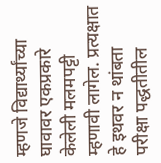म्हणजे विद्यार्थ्यांच्या घावावर एकप्रकारे केलेली मलमपट्टी म्हणावी लागेल. प्रत्यक्षात हे इथवर न थांबता परीक्षा पद्धतीतील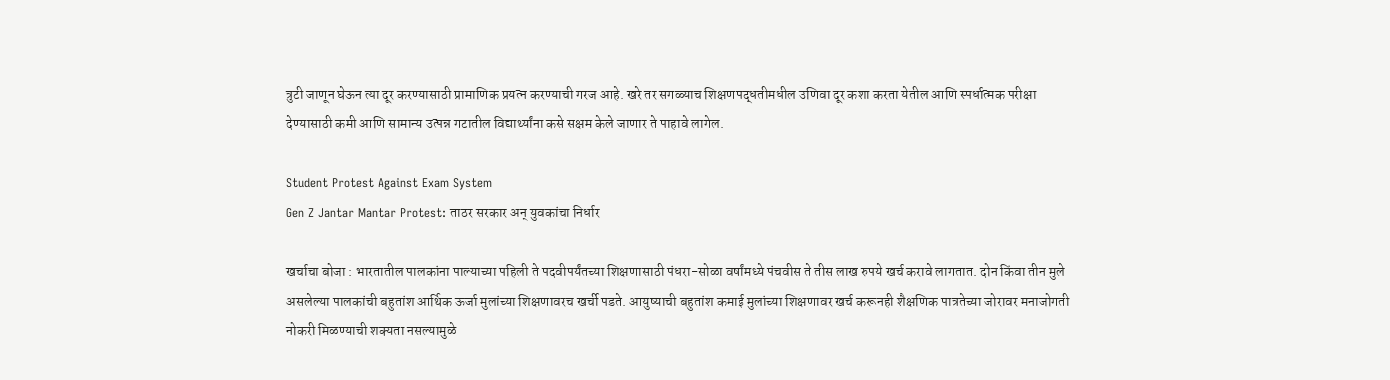त्रुटी जाणून घेऊन त्या दूर करण्यासाठी प्रामाणिक प्रयत्न करण्याची गरज आहे. खरे तर सगळ्याच शिक्षणपद्धतीमधील उणिवा दूर कशा करता येतील आणि स्पर्धात्मक परीक्षा देण्यासाठी कमी आणि सामान्य उत्पन्न गटातील विद्यार्थ्यांना कसे सक्षम केले जाणार ते पाहावे लागेल.

Student Protest Against Exam System
Gen Z Jantar Mantar Protest: ताठर सरकार अन्‌ युवकांचा निर्धार

खर्चाचा बोजा : भारतातील पालकांना पाल्याच्या पहिली ते पदवीपर्यंतच्या शिक्षणासाठी पंधरा-सोळा वर्षांमध्ये पंचवीस ते तीस लाख रुपये खर्च करावे लागतात. दोन किंवा तीन मुले असलेल्या पालकांची बहुतांश आर्थिक ऊर्जा मुलांच्या शिक्षणावरच खर्ची पडते. आयुष्याची बहुतांश कमाई मुलांच्या शिक्षणावर खर्च करूनही शैक्षणिक पात्रतेच्या जोरावर मनाजोगती नोकरी मिळण्याची शक्यता नसल्यामुळे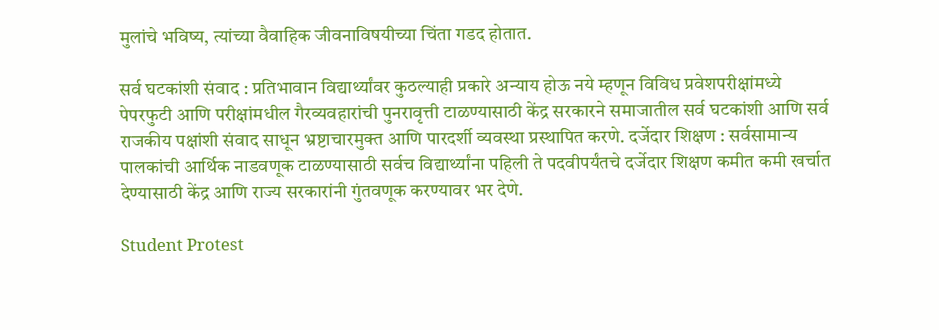मुलांचे भविष्य, त्यांच्या वैवाहिक जीवनाविषयीच्या चिंता गडद होतात.

सर्व घटकांशी संवाद : प्रतिभावान विद्यार्थ्यांवर कुठल्याही प्रकारे अन्याय होऊ नये म्हणून विविध प्रवेशपरीक्षांमध्ये पेपरफुटी आणि परीक्षांमधील गैरव्यवहारांची पुनरावृत्ती टाळण्यासाठी केंद्र सरकारने समाजातील सर्व घटकांशी आणि सर्व राजकीय पक्षांशी संवाद साधून भ्रष्टाचारमुक्त आणि पारदर्शी व्यवस्था प्रस्थापित करणे. दर्जेदार शिक्षण : सर्वसामान्य पालकांची आर्थिक नाडवणूक टाळण्यासाठी सर्वच विद्यार्थ्यांना पहिली ते पदवीपर्यंतचे दर्जेदार शिक्षण कमीत कमी खर्चात देण्यासाठी केंद्र आणि राज्य सरकारांनी गुंतवणूक करण्यावर भर देणे.

Student Protest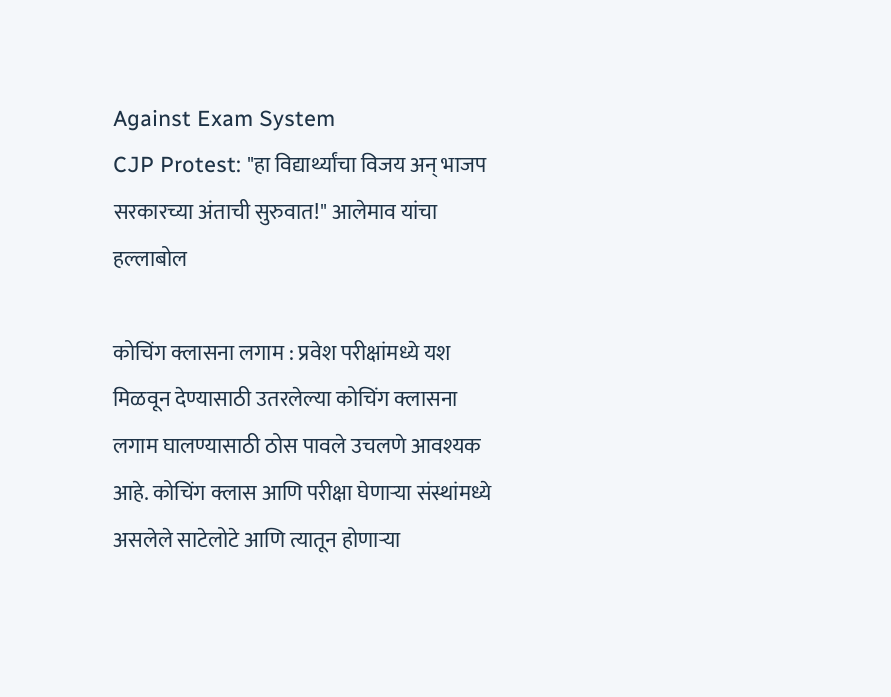Against Exam System
CJP Protest: "हा विद्यार्थ्यांचा विजय अन् भाजप सरकारच्या अंताची सुरुवात!" आलेमाव यांचा हल्लाबोल

कोचिंग क्लासना लगाम : प्रवेश परीक्षांमध्ये यश मिळवून देण्यासाठी उतरलेल्या कोचिंग क्लासना लगाम घालण्यासाठी ठोस पावले उचलणे आवश्यक आहे. कोचिंग क्लास आणि परीक्षा घेणाऱ्या संस्थांमध्ये असलेले साटेलोटे आणि त्यातून होणाऱ्या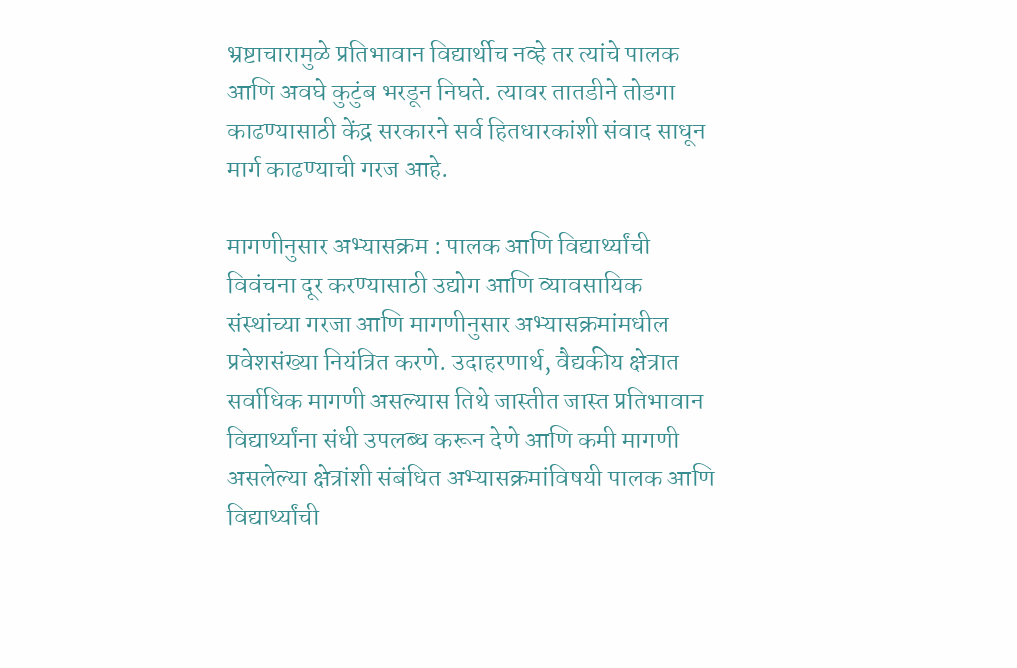भ्रष्टाचारामुळे प्रतिभावान विद्यार्थीच नव्हे तर त्यांचे पालक आणि अवघे कुटुंब भरडून निघते. त्यावर तातडीने तोडगा काढण्यासाठी केंद्र सरकारने सर्व हितधारकांशी संवाद साधून मार्ग काढण्याची गरज आहे.

मागणीनुसार अभ्यासक्रम : पालक आणि विद्यार्थ्यांची विवंचना दूर करण्यासाठी उद्योग आणि व्यावसायिक संस्थांच्या गरजा आणि मागणीनुसार अभ्यासक्रमांमधील प्रवेशसंख्या नियंत्रित करणे. उदाहरणार्थ, वैद्यकीय क्षेत्रात सर्वाधिक मागणी असल्यास तिथे जास्तीत जास्त प्रतिभावान विद्यार्थ्यांना संधी उपलब्ध करून देणे आणि कमी मागणी असलेल्या क्षेत्रांशी संबंधित अभ्यासक्रमांविषयी पालक आणि विद्यार्थ्यांची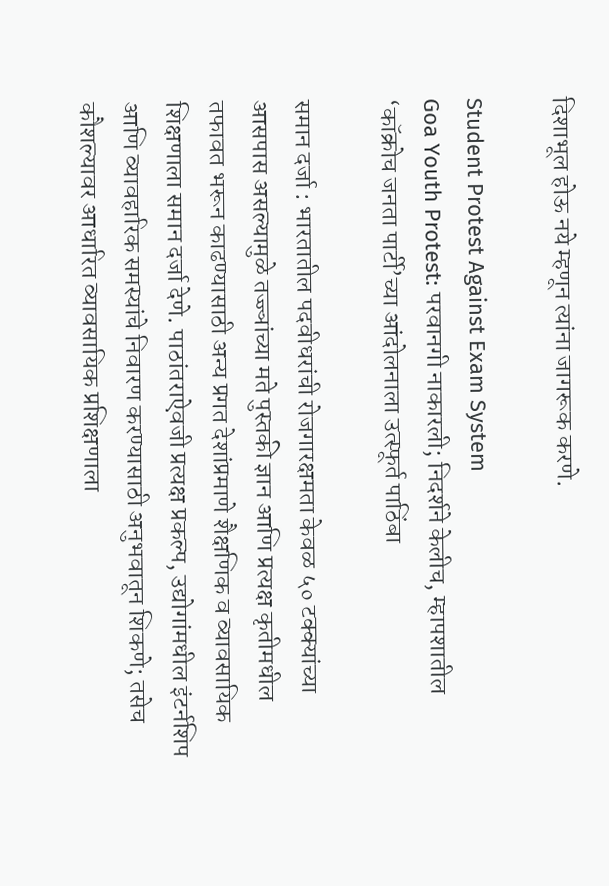दिशाभूल होऊ नये म्हणून त्यांना जागरूक करणे.

Student Protest Against Exam System
Goa Youth Protest: परवानगी नाकारली; निदर्शने केलीच, म्हापशातील ‘कॉक्रोच जनता पार्टी’च्या आंदोलनाला उत्स्फूर्त पाठिंबा

समान दर्जा : भारतातील पदवीधरांची रोजगारक्षमता केवळ ५० टक्क्यांच्या आसपास असल्यामुळे तज्ज्ञांच्या मते पुस्तकी ज्ञान आणि प्रत्यक्ष कृतीमधील तफावत भरून काढण्यासाठी अन्य प्रगत देशांप्रमाणे शैक्षणिक व व्यावसायिक शिक्षणाला समान दर्जा देणे. पाठांतराऐवजी प्रत्यक्ष प्रकल्प, उद्योगांमधील इंटर्नशिप आणि व्यावहारिक समस्यांचे निवारण करण्यासाठी अनुभवातून शिकणे; तसेच कौशल्यावर आधारित व्यावसायिक प्रशिक्षणाला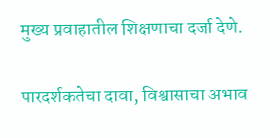मुख्य प्रवाहातील शिक्षणाचा दर्जा देणे.

पारदर्शकतेचा दावा, विश्वासाचा अभाव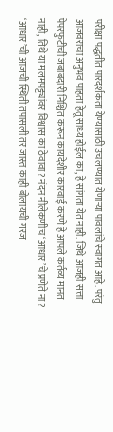परीक्षा पद्धतीत पारदर्शकता येण्‍यासाठी उचलण्‍यात येणाऱ्या पावलांचे स्‍वागत आहे. परंतु आजवराचा अनुभव पाहता हेतू साध्‍य होईल का, हे सांगता येत नाही. जिथे आजही सत्ता पेपरफुटीची जबाबदारी निश्चित करून कायदेशीर कारवाई करणे हे आपले कर्तव्य मानत नाही, तिथे या मलमपट्ट्यांवर विश्वास का ठेवावा? नंदन नीलेकणीच ‘आधार’चे प्रणेते ना? ‘आधार’ची आजची स्थिती तपासली तर जास्त काही बोलायची गरज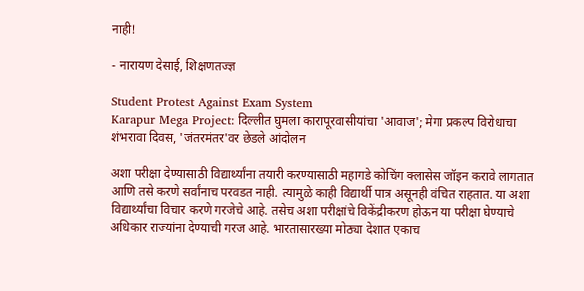नाही!

- नारायण देसाई, शिक्षणतज्‍ज्ञ

Student Protest Against Exam System
Karapur Mega Project: दिल्लीत घुमला कारापूरवासीयांचा 'आवाज'; मेगा प्रकल्‍प विरोधाचा शंभरावा दिवस, 'जंतरमंतर'वर छेडले आंदोलन

अशा परीक्षा देण्यासाठी विद्यार्थ्यांना तयारी करण्यासाठी महागडे कोचिंग क्लासेस जॉइन करावे लागतात आणि तसे करणे सर्वांनाच परवडत नाही. त्यामुळे काही विद्यार्थी पात्र असूनही वंचित राहतात. या अशा विद्यार्थ्यांचा विचार करणे गरजेचे आहे. तसेच अशा परीक्षांचे विकेंद्रीकरण होऊन या परीक्षा घेण्याचे अधिकार राज्यांना देण्याची गरज आहे. भारतासारख्या मोठ्या देशात एकाच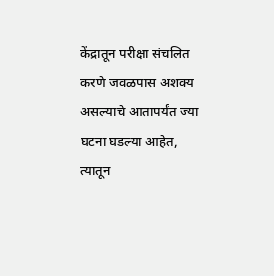केंद्रातून परीक्षा संचलित करणे जवळपास अशक्य असल्याचे आतापर्यंत ज्या घटना घडल्या आहेत, त्यातून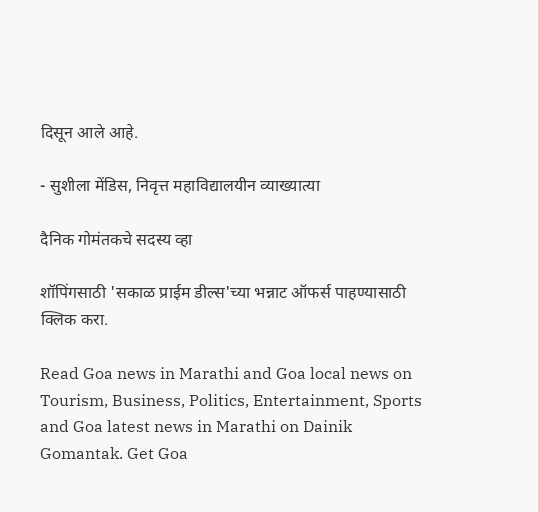दिसून आले आहे.

- सुशीला मेंडिस, निवृत्त महाविद्यालयीन व्याख्यात्या

दैनिक गोमंतकचे सदस्य व्हा

शॉपिंगसाठी 'सकाळ प्राईम डील्स'च्या भन्नाट ऑफर्स पाहण्यासाठी क्लिक करा.

Read Goa news in Marathi and Goa local news on Tourism, Business, Politics, Entertainment, Sports and Goa latest news in Marathi on Dainik Gomantak. Get Goa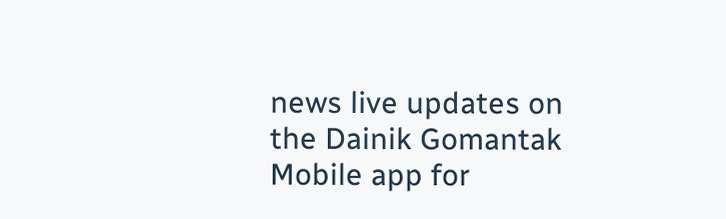news live updates on the Dainik Gomantak Mobile app for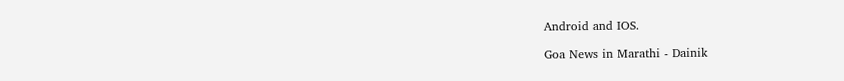Android and IOS.

Goa News in Marathi - Dainik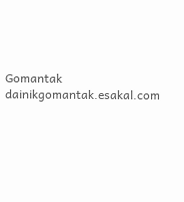Gomantak
dainikgomantak.esakal.com